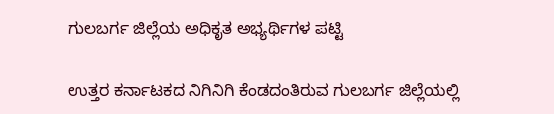ಗುಲಬರ್ಗ ಜಿಲ್ಲೆಯ ಅಧಿಕೃತ ಅಭ್ಯರ್ಥಿಗಳ ಪಟ್ಟಿ

ಉತ್ತರ ಕರ್ನಾಟಕದ ನಿಗಿನಿಗಿ ಕೆಂಡದಂತಿರುವ ಗುಲಬರ್ಗ ಜಿಲ್ಲೆಯಲ್ಲಿ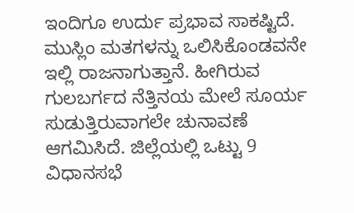ಇಂದಿಗೂ ಉರ್ದು ಪ್ರಭಾವ ಸಾಕಷ್ಟಿದೆ. ಮುಸ್ಲಿಂ ಮತಗಳನ್ನು ಒಲಿಸಿಕೊಂಡವನೇ ಇಲ್ಲಿ ರಾಜನಾಗುತ್ತಾನೆ. ಹೀಗಿರುವ ಗುಲಬರ್ಗದ ನೆತ್ತಿನಯ ಮೇಲೆ ಸೂರ್ಯ ಸುಡುತ್ತಿರುವಾಗಲೇ ಚುನಾವಣೆ ಆಗಮಿಸಿದೆ. ಜಿಲ್ಲೆಯಲ್ಲಿ ಒಟ್ಟು 9 ವಿಧಾನಸಭೆ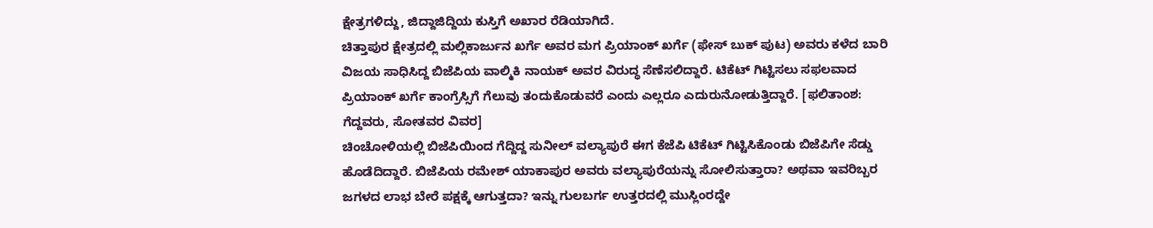ಕ್ಷೇತ್ರಗಳಿದ್ದು, ಜಿದ್ದಾಜಿದ್ದಿಯ ಕುಸ್ತಿಗೆ ಅಖಾರ ರೆಡಿಯಾಗಿದೆ.
ಚಿತ್ತಾಪುರ ಕ್ಷೇತ್ರದಲ್ಲಿ ಮಲ್ಲಿಕಾರ್ಜುನ ಖರ್ಗೆ ಅವರ ಮಗ ಪ್ರಿಯಾಂಕ್ ಖರ್ಗೆ (ಫೇಸ್ ಬುಕ್ ಪುಟ) ಅವರು ಕಳೆದ ಬಾರಿ ವಿಜಯ ಸಾಧಿಸಿದ್ದ ಬಿಜೆಪಿಯ ವಾಲ್ಮಿಕಿ ನಾಯಕ್ ಅವರ ವಿರುದ್ಧ ಸೆಣೆಸಲಿದ್ದಾರೆ. ಟಿಕೆಟ್ ಗಿಟ್ಟಿಸಲು ಸಫಲವಾದ ಪ್ರಿಯಾಂಕ್ ಖರ್ಗೆ ಕಾಂಗ್ರೆಸ್ಸಿಗೆ ಗೆಲುವು ತಂದುಕೊಡುವರೆ ಎಂದು ಎಲ್ಲರೂ ಎದುರುನೋಡುತ್ತಿದ್ದಾರೆ. [ಫಲಿತಾಂಶ: ಗೆದ್ದವರು, ಸೋತವರ ವಿವರ]
ಚಿಂಚೋಳಿಯಲ್ಲಿ ಬಿಜೆಪಿಯಿಂದ ಗೆದ್ದಿದ್ದ ಸುನೀಲ್ ವಲ್ಯಾಪುರೆ ಈಗ ಕೆಜೆಪಿ ಟಿಕೆಟ್ ಗಿಟ್ಟಿಸಿಕೊಂಡು ಬಿಜೆಪಿಗೇ ಸೆಡ್ಡು ಹೊಡೆದಿದ್ದಾರೆ. ಬಿಜೆಪಿಯ ರಮೇಶ್ ಯಾಕಾಪುರ ಅವರು ವಲ್ಯಾಪುರೆಯನ್ನು ಸೋಲಿಸುತ್ತಾರಾ? ಅಥವಾ ಇವರಿಬ್ಬರ ಜಗಳದ ಲಾಭ ಬೇರೆ ಪಕ್ಷಕ್ಕೆ ಆಗುತ್ತದಾ? ಇನ್ನು ಗುಲಬರ್ಗ ಉತ್ತರದಲ್ಲಿ ಮುಸ್ಲಿಂರದ್ದೇ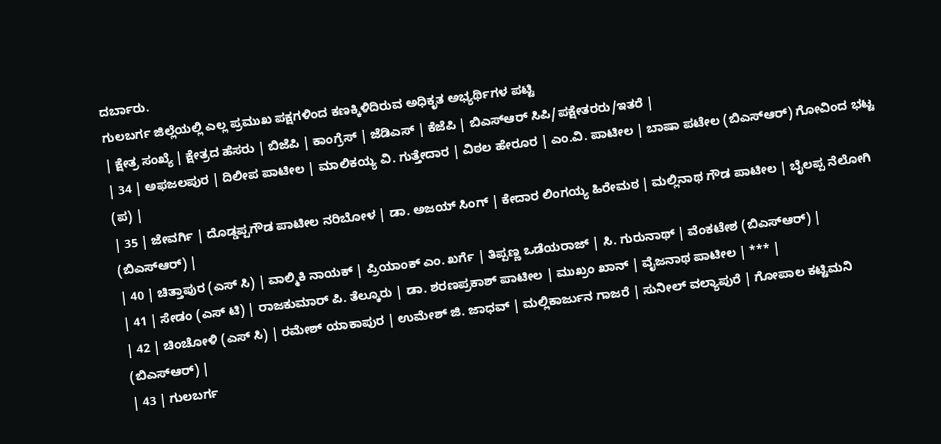ದರ್ಬಾರು.
ಗುಲಬರ್ಗ ಜಿಲ್ಲೆಯಲ್ಲಿ ಎಲ್ಲ ಪ್ರಮುಖ ಪಕ್ಷಗಳಿಂದ ಕಣಕ್ಕಿಳಿದಿರುವ ಅಧಿಕೃತ ಅಭ್ಯರ್ಥಿಗಳ ಪಟ್ಟಿ
| ಕ್ಷೇತ್ರ ಸಂಖ್ಯೆ | ಕ್ಷೇತ್ರದ ಹೆಸರು | ಬಿಜೆಪಿ | ಕಾಂಗ್ರೆಸ್ | ಜೆಡಿಎಸ್ | ಕೆಜೆಪಿ | ಬಿಎಸ್ಆರ್ ಸಿಪಿ/ಪಕ್ಷೇತರರು/ಇತರೆ |
| 34 | ಅಫಜಲಪುರ | ದಿಲೀಪ ಪಾಟೀಲ | ಮಾಲಿಕಯ್ಯ ವಿ. ಗುತ್ತೇದಾರ | ವಿಠಲ ಹೇರೂರ | ಎಂ.ವಿ. ಪಾಟೀಲ | ಬಾಷಾ ಪಟೇಲ (ಬಿಎಸ್ಆರ್) ಗೋವಿಂದ ಭಟ್ಟ (ಪ) |
| 35 | ಜೇವರ್ಗಿ | ದೊಡ್ಡಪ್ಪಗೌಡ ಪಾಟೀಲ ನರಿಬೋಳ | ಡಾ. ಅಜಯ್ ಸಿಂಗ್ | ಕೇದಾರ ಲಿಂಗಯ್ಯ ಹಿರೇಮಠ | ಮಲ್ಲಿನಾಥ ಗೌಡ ಪಾಟೀಲ | ಬೈಲಪ್ಪ ನೆಲೋಗಿ (ಬಿಎಸ್ಆರ್) |
| 40 | ಚಿತ್ತಾಪುರ (ಎಸ್ ಸಿ) | ವಾಲ್ಮಿಕಿ ನಾಯಕ್ | ಪ್ರಿಯಾಂಕ್ ಎಂ. ಖರ್ಗೆ | ತಿಪ್ಪಣ್ಣ ಒಡೆಯರಾಜ್ | ಸಿ. ಗುರುನಾಥ್ | ವೆಂಕಟೇಶ (ಬಿಎಸ್ಆರ್) |
| 41 | ಸೇಡಂ (ಎಸ್ ಟಿ) | ರಾಜಕುಮಾರ್ ಪಿ. ತೆಲ್ಕೂರು | ಡಾ. ಶರಣಪ್ರಕಾಶ್ ಪಾಟೀಲ | ಮುಖ್ರಂ ಖಾನ್ | ವೈಜನಾಥ ಪಾಟೀಲ | *** |
| 42 | ಚಿಂಚೋಳಿ (ಎಸ್ ಸಿ) | ರಮೇಶ್ ಯಾಕಾಪುರ | ಉಮೇಶ್ ಜಿ. ಜಾಧವ್ | ಮಲ್ಲಿಕಾರ್ಜುನ ಗಾಜರೆ | ಸುನೀಲ್ ವಲ್ಯಾಪುರೆ | ಗೋಪಾಲ ಕಟ್ಟಿಮನಿ (ಬಿಎಸ್ಆರ್) |
| 43 | ಗುಲಬರ್ಗ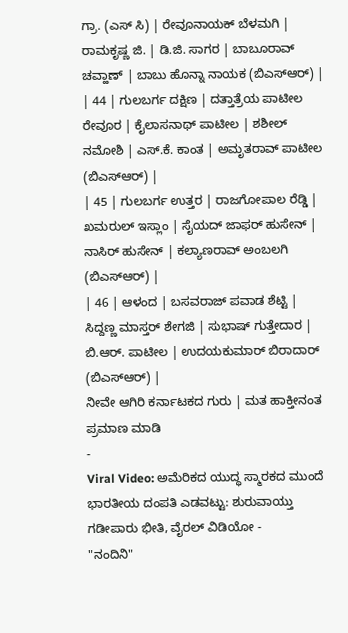ಗ್ರಾ. (ಎಸ್ ಸಿ) | ರೇವೂನಾಯಕ್ ಬೆಳಮಗಿ | ರಾಮಕೃಷ್ಣ ಜಿ. | ಡಿ.ಜಿ. ಸಾಗರ | ಬಾಬೂರಾವ್ ಚವ್ಹಾಣ್ | ಬಾಬು ಹೊನ್ನಾ ನಾಯಕ (ಬಿಎಸ್ಆರ್) |
| 44 | ಗುಲಬರ್ಗ ದಕ್ಷಿಣ | ದತ್ತಾತ್ರೆಯ ಪಾಟೀಲ ರೇವೂರ | ಕೈಲಾಸನಾಥ್ ಪಾಟೀಲ | ಶಶೀಲ್ ನಮೋಶಿ | ಎಸ್.ಕೆ. ಕಾಂತ | ಅಮೃತರಾವ್ ಪಾಟೀಲ (ಬಿಎಸ್ಆರ್) |
| 45 | ಗುಲಬರ್ಗ ಉತ್ತರ | ರಾಜಗೋಪಾಲ ರೆಡ್ಡಿ | ಖಮರುಲ್ ಇಸ್ಲಾಂ | ಸೈಯದ್ ಜಾಫರ್ ಹುಸೇನ್ | ನಾಸಿರ್ ಹುಸೇನ್ | ಕಲ್ಯಾಣರಾವ್ ಅಂಬಲಗಿ (ಬಿಎಸ್ಆರ್) |
| 46 | ಆಳಂದ | ಬಸವರಾಜ್ ಪವಾಡ ಶೆಟ್ಟಿ | ಸಿದ್ದಣ್ಣ ಮಾಸ್ತರ್ ಶೇಗಜಿ | ಸುಭಾಷ್ ಗುತ್ತೇದಾರ | ಬಿ.ಆರ್. ಪಾಟೀಲ | ಉದಯಕುಮಾರ್ ಬಿರಾದಾರ್ (ಬಿಎಸ್ಆರ್) |
ನೀವೇ ಆಗಿರಿ ಕರ್ನಾಟಕದ ಗುರು | ಮತ ಹಾಕ್ತೀನಂತ ಪ್ರಮಾಣ ಮಾಡಿ
-
Viral Video: ಅಮೆರಿಕದ ಯುದ್ಧ ಸ್ಮಾರಕದ ಮುಂದೆ ಭಾರತೀಯ ದಂಪತಿ ಎಡವಟ್ಟು: ಶುರುವಾಯ್ತು ಗಡೀಪಾರು ಭೀತಿ, ವೈರಲ್ ವಿಡಿಯೋ -
"ನಂದಿನಿ"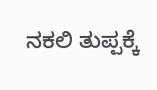ನಕಲಿ ತುಪ್ಪಕ್ಕೆ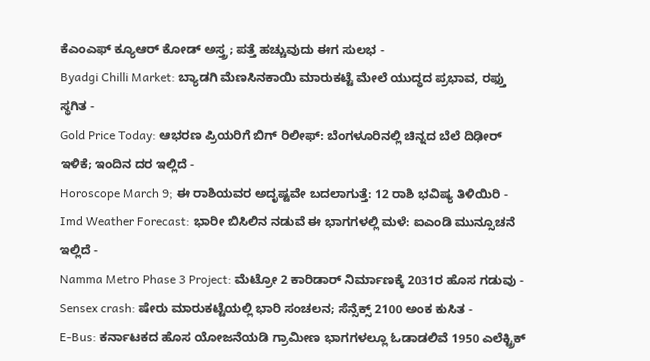ಕೆಎಂಎಫ್ ಕ್ಯೂಆರ್ ಕೋಡ್ ಅಸ್ತ್ರ; ಪತ್ತೆ ಹಚ್ಚುವುದು ಈಗ ಸುಲಭ -
Byadgi Chilli Market: ಬ್ಯಾಡಗಿ ಮೆಣಸಿನಕಾಯಿ ಮಾರುಕಟ್ಟೆ ಮೇಲೆ ಯುದ್ಧದ ಪ್ರಭಾವ, ರಫ್ತು ಸ್ಥಗಿತ -
Gold Price Today: ಆಭರಣ ಪ್ರಿಯರಿಗೆ ಬಿಗ್ ರಿಲೀಫ್: ಬೆಂಗಳೂರಿನಲ್ಲಿ ಚಿನ್ನದ ಬೆಲೆ ದಿಢೀರ್ ಇಳಿಕೆ; ಇಂದಿನ ದರ ಇಲ್ಲಿದೆ -
Horoscope March 9; ಈ ರಾಶಿಯವರ ಅದೃಷ್ಟವೇ ಬದಲಾಗುತ್ತೆ: 12 ರಾಶಿ ಭವಿಷ್ಯ ತಿಳಿಯಿರಿ -
Imd Weather Forecast: ಭಾರೀ ಬಿಸಿಲಿನ ನಡುವೆ ಈ ಭಾಗಗಳಲ್ಲಿ ಮಳೆ: ಐಎಂಡಿ ಮುನ್ಸೂಚನೆ ಇಲ್ಲಿದೆ -
Namma Metro Phase 3 Project: ಮೆಟ್ರೋ 2 ಕಾರಿಡಾರ್ ನಿರ್ಮಾಣಕ್ಕೆ 2031ರ ಹೊಸ ಗಡುವು -
Sensex crash: ಷೇರು ಮಾರುಕಟ್ಟೆಯಲ್ಲಿ ಭಾರಿ ಸಂಚಲನ; ಸೆನ್ಸೆಕ್ಸ್ 2100 ಅಂಕ ಕುಸಿತ -
E-Bus: ಕರ್ನಾಟಕದ ಹೊಸ ಯೋಜನೆಯಡಿ ಗ್ರಾಮೀಣ ಭಾಗಗಳಲ್ಲೂ ಓಡಾಡಲಿವೆ 1950 ಎಲೆಕ್ಟ್ರಿಕ್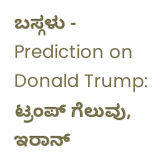ಬಸ್ಗಳು -
Prediction on Donald Trump: ಟ್ರಂಪ್ ಗೆಲುವು, ಇರಾನ್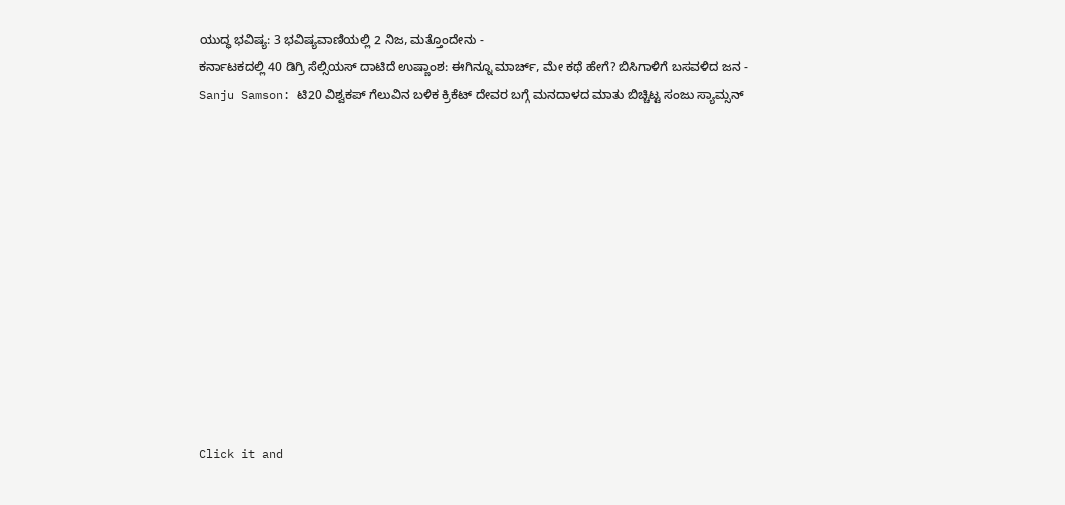ಯುದ್ಧ ಭವಿಷ್ಯ: 3 ಭವಿಷ್ಯವಾಣಿಯಲ್ಲಿ 2 ನಿಜ, ಮತ್ತೊಂದೇನು -
ಕರ್ನಾಟಕದಲ್ಲಿ 40 ಡಿಗ್ರಿ ಸೆಲ್ಸಿಯಸ್ ದಾಟಿದೆ ಉಷ್ಣಾಂಶ: ಈಗಿನ್ನೂ ಮಾರ್ಚ್, ಮೇ ಕಥೆ ಹೇಗೆ? ಬಿಸಿಗಾಳಿಗೆ ಬಸವಳಿದ ಜನ -
Sanju Samson: ಟಿ20 ವಿಶ್ವಕಪ್ ಗೆಲುವಿನ ಬಳಿಕ ಕ್ರಿಕೆಟ್ ದೇವರ ಬಗ್ಗೆ ಮನದಾಳದ ಮಾತು ಬಿಚ್ಚಿಟ್ಟ ಸಂಜು ಸ್ಯಾಮ್ಸನ್












Click it and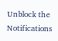Unblock the Notifications